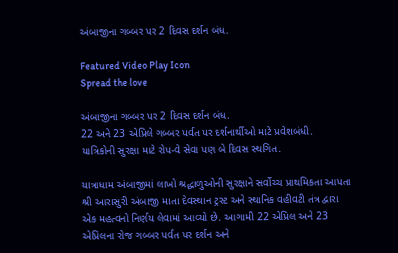અંબાજીના ગબ્બર પર 2 દિવસ દર્શન બંધ.

Featured Video Play Icon
Spread the love

અંબાજીના ગબ્બર પર 2 દિવસ દર્શન બંધ.
22 અને 23 એપ્રિલે ગબ્બર પર્વત પર દર્શનાર્થીઓ માટે પ્રવેશબંધી.
યાત્રિકોની સુરક્ષા માટે રોપ-વે સેવા પણ બે દિવસ સ્થગિત.

યાત્રાધામ અંબાજીમાં લાખો શ્રદ્ધાળુઓની સુરક્ષાને સર્વોચ્ચ પ્રાથમિકતા આપતા શ્રી આરાસુરી અંબાજી માતા દેવસ્થાન ટ્રસ્ટ અને સ્થાનિક વહીવટી તંત્ર દ્વારા એક મહત્વનો નિર્ણય લેવામાં આવ્યો છે. આગામી 22 એપ્રિલ અને 23 એપ્રિલના રોજ ગબ્બર પર્વત પર દર્શન અને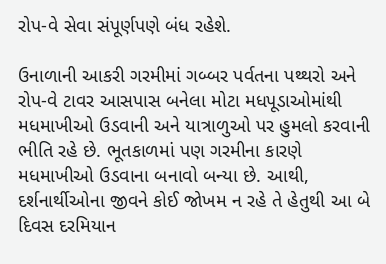રોપ-વે સેવા સંપૂર્ણપણે બંધ રહેશે.

ઉનાળાની આકરી ગરમીમાં ગબ્બર પર્વતના પથ્થરો અને રોપ-વે ટાવર આસપાસ બનેલા મોટા મધપૂડાઓમાંથી મધમાખીઓ ઉડવાની અને યાત્રાળુઓ પર હુમલો કરવાની ભીતિ રહે છે. ભૂતકાળમાં પણ ગરમીના કારણે મધમાખીઓ ઉડવાના બનાવો બન્યા છે. આથી, દર્શનાર્થીઓના જીવને કોઈ જોખમ ન રહે તે હેતુથી આ બે દિવસ દરમિયાન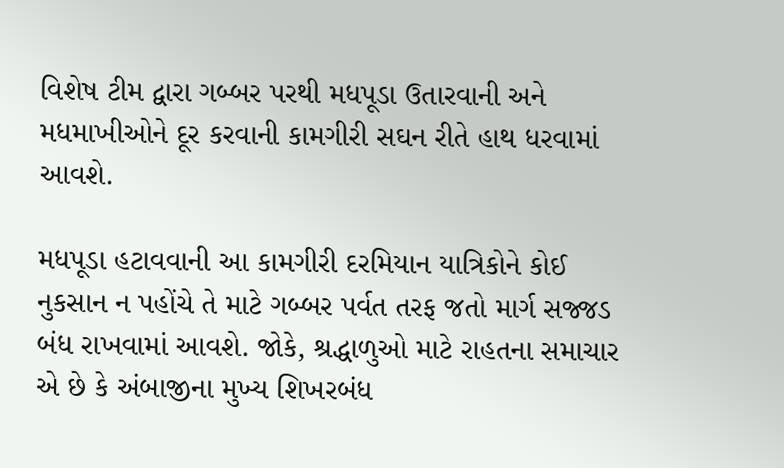વિશેષ ટીમ દ્વારા ગબ્બર પરથી મધપૂડા ઉતારવાની અને મધમાખીઓને દૂર કરવાની કામગીરી સઘન રીતે હાથ ધરવામાં આવશે.

મધપૂડા હટાવવાની આ કામગીરી દરમિયાન યાત્રિકોને કોઈ નુકસાન ન પહોંચે તે માટે ગબ્બર પર્વત તરફ જતો માર્ગ સજ્જડ બંધ રાખવામાં આવશે. જોકે, શ્રદ્ધાળુઓ માટે રાહતના સમાચાર એ છે કે અંબાજીના મુખ્ય શિખરબંધ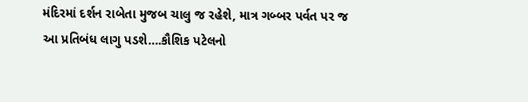મંદિરમાં દર્શન રાબેતા મુજબ ચાલુ જ રહેશે, માત્ર ગબ્બર પર્વત પર જ આ પ્રતિબંધ લાગુ પડશે….કૌશિક પટેલનો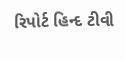રિપોર્ટ હિન્દ ટીવી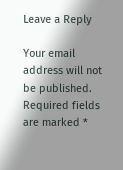Leave a Reply

Your email address will not be published. Required fields are marked *